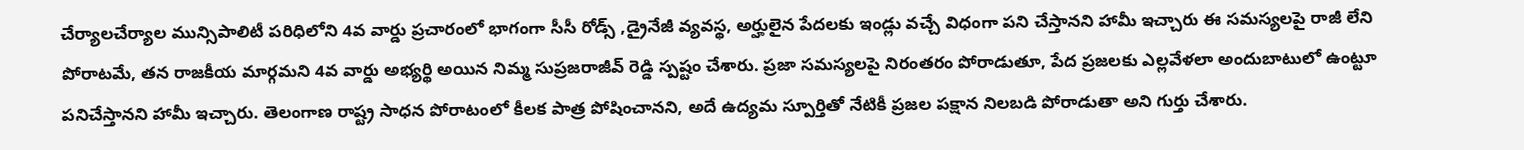చేర్యాలచేర్యాల మున్సిపాలిటీ పరిధిలోని 4వ వార్డు ప్రచారంలో భాగంగా సీసీ రోడ్స్ ,డ్రైనేజీ వ్యవస్థ, అర్హులైన పేదలకు ఇండ్లు వచ్చే విధంగా పని చేస్తానని హామీ ఇచ్చారు ఈ సమస్యలపై రాజీ లేని పోరాటమే, తన రాజకీయ మార్గమని 4వ వార్డు అభ్యర్థి అయిన నిమ్మ సుప్రజరాజీవ్ రెడ్డి స్పష్టం చేశారు. ప్రజా సమస్యలపై నిరంతరం పోరాడుతూ, పేద ప్రజలకు ఎల్లవేళలా అందుబాటులో ఉంట్టూ పనిచేస్తానని హామీ ఇచ్చారు. తెలంగాణ రాష్ట్ర సాధన పోరాటంలో కీలక పాత్ర పోషించానని, అదే ఉద్యమ స్పూర్తితో నేటికీ ప్రజల పక్షాన నిలబడి పోరాడుతా అని గుర్తు చేశారు.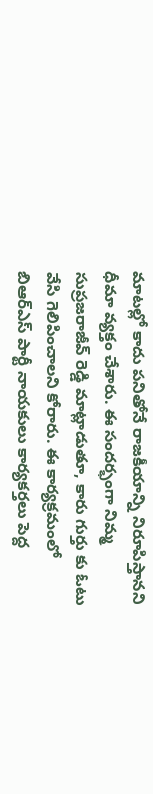మాటల్లో కాదు పనితోనే రాజకీయాన్ని నిరూపిస్తానని ధీమా వ్యక్తం చేశారు. ఈ సందర్భంగా నిమ్మ సుప్రజరాజీవ్ రెడ్డి మాట్లాడుతూ, కారు గుర్తు కు ఓటు వేసి గెలిపించాలని కోరారు. ఈ కార్యక్రమంలో బిఆర్ఎస్ పార్టీ నాయకులు కార్యకర్తలు పెద్ద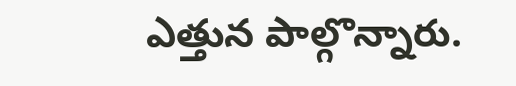ఎత్తున పాల్గొన్నారు.